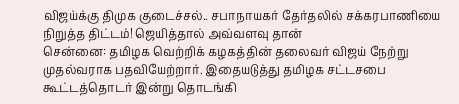விஜய்க்கு திமுக குடைச்சல்.. சபாநாயகர் தேர்தலில் சக்கரபாணியை நிறுத்த திட்டம்! ஜெயித்தால் அவ்வளவு தான்
சென்னை: தமிழக வெற்றிக் கழகத்தின் தலைவர் விஜய் நேற்று முதல்வராக பதவியேற்றார். இதையடுத்து தமிழக சட்டசபை கூட்டத்தொடர் இன்று தொடங்கி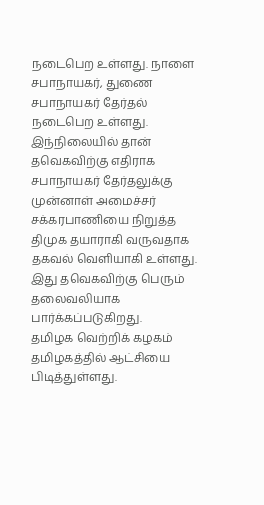நடைபெற உள்ளது. நாளை சபாநாயகர், துணை சபாநாயகர் தேர்தல் நடைபெற உள்ளது. இந்நிலையில் தான் தவெகவிற்கு எதிராக சபாநாயகர் தேர்தலுக்கு முன்னாள் அமைச்சர் சக்கரபாணியை நிறுத்த திமுக தயாராகி வருவதாக தகவல் வெளியாகி உள்ளது. இது தவெகவிற்கு பெரும் தலைவலியாக பார்க்கப்படுகிறது.
தமிழக வெற்றிக் கழகம் தமிழகத்தில் ஆட்சியை பிடித்துள்ளது.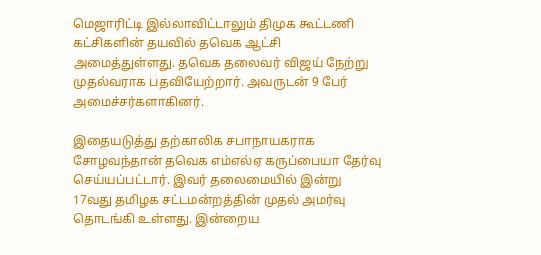மெஜாரிட்டி இல்லாவிட்டாலும் திமுக கூட்டணி கட்சிகளின் தயவில் தவெக ஆட்சி அமைத்துள்ளது. தவெக தலைவர் விஜய் நேற்று முதல்வராக பதவியேற்றார். அவருடன் 9 பேர் அமைச்சர்களாகினர்.

இதையடுத்து தற்காலிக சபாநாயகராக சோழவந்தான் தவெக எம்எல்ஏ கருப்பையா தேர்வு செய்யப்பட்டார். இவர் தலைமையில் இன்று 17வது தமிழக சட்டமன்றத்தின் முதல் அமர்வு தொடங்கி உள்ளது. இன்றைய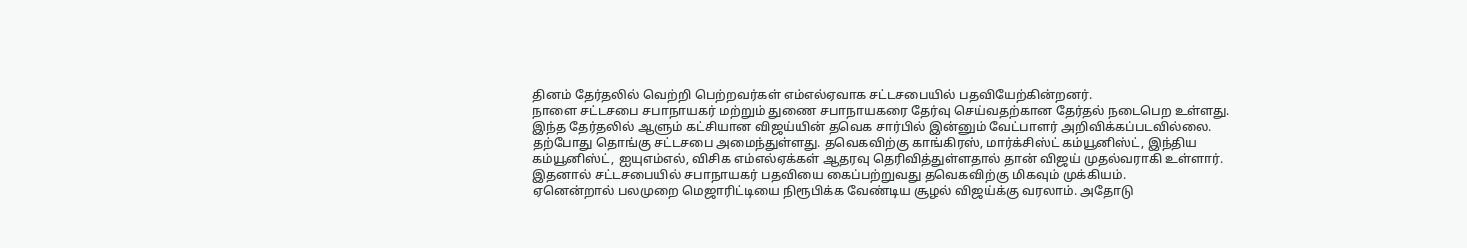தினம் தேர்தலில் வெற்றி பெற்றவர்கள் எம்எல்ஏவாக சட்டசபையில் பதவியேற்கின்றனர்.
நாளை சட்டசபை சபாநாயகர் மற்றும் துணை சபாநாயகரை தேர்வு செய்வதற்கான தேர்தல் நடைபெற உள்ளது. இந்த தேர்தலில் ஆளும் கட்சியான விஜய்யின் தவெக சார்பில் இன்னும் வேட்பாளர் அறிவிக்கப்படவில்லை. தற்போது தொங்கு சட்டசபை அமைந்துள்ளது. தவெகவிற்கு காங்கிரஸ், மார்க்சிஸ்ட் கம்யூனிஸ்ட், இந்திய கம்யூனிஸ்ட், ஐயுஎம்எல், விசிக எம்எல்ஏக்கள் ஆதரவு தெரிவித்துள்ளதால் தான் விஜய் முதல்வராகி உள்ளார். இதனால் சட்டசபையில் சபாநாயகர் பதவியை கைப்பற்றுவது தவெகவிற்கு மிகவும் முக்கியம்.
ஏனென்றால் பலமுறை மெஜாரிட்டியை நிரூபிக்க வேண்டிய சூழல் விஜய்க்கு வரலாம். அதோடு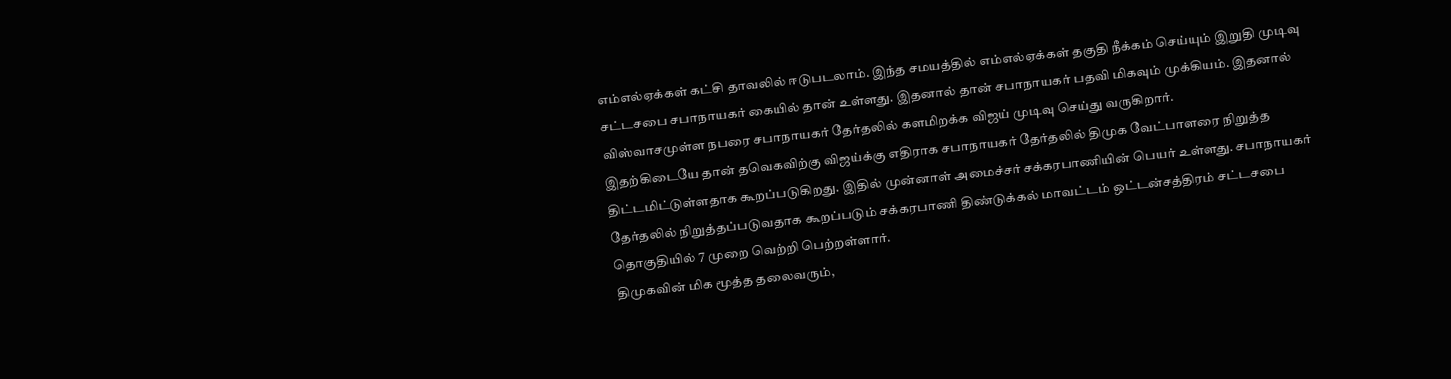எம்எல்ஏக்கள் கட்சி தாவலில் ஈடுபடலாம். இந்த சமயத்தில் எம்எல்ஏக்கள் தகுதி நீக்கம் செய்யும் இறுதி முடிவு சட்டசபை சபாநாயகர் கையில் தான் உள்ளது. இதனால் தான் சபாநாயகர் பதவி மிகவும் முக்கியம். இதனால் விஸ்வாசமுள்ள நபரை சபாநாயகர் தேர்தலில் களமிறக்க விஜய் முடிவு செய்து வருகிறார்.
இதற்கிடையே தான் தவெகவிற்கு விஜய்க்கு எதிராக சபாநாயகர் தேர்தலில் திமுக வேட்பாளரை நிறுத்த திட்டமிட்டுள்ளதாக கூறப்படுகிறது. இதில் முன்னாள் அமைச்சர் சக்கரபாணியின் பெயர் உள்ளது. சபாநாயகர் தேர்தலில் நிறுத்தப்படுவதாக கூறப்படும் சக்கரபாணி திண்டுக்கல் மாவட்டம் ஒட்டன்சத்திரம் சட்டசபை தொகுதியில் 7 முறை வெற்றி பெற்றள்ளார்.
திமுகவின் மிக மூத்த தலைவரும்,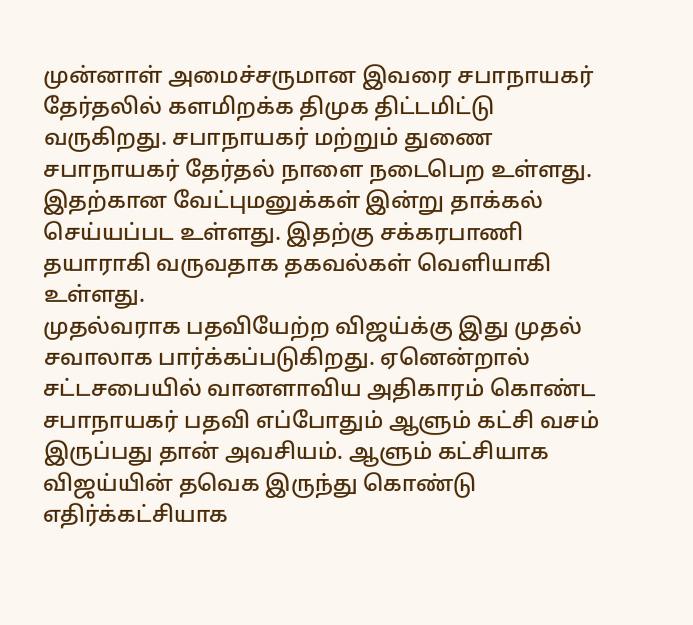முன்னாள் அமைச்சருமான இவரை சபாநாயகர் தேர்தலில் களமிறக்க திமுக திட்டமிட்டு வருகிறது. சபாநாயகர் மற்றும் துணை சபாநாயகர் தேர்தல் நாளை நடைபெற உள்ளது. இதற்கான வேட்புமனுக்கள் இன்று தாக்கல் செய்யப்பட உள்ளது. இதற்கு சக்கரபாணி தயாராகி வருவதாக தகவல்கள் வெளியாகி உள்ளது.
முதல்வராக பதவியேற்ற விஜய்க்கு இது முதல் சவாலாக பார்க்கப்படுகிறது. ஏனென்றால் சட்டசபையில் வானளாவிய அதிகாரம் கொண்ட சபாநாயகர் பதவி எப்போதும் ஆளும் கட்சி வசம் இருப்பது தான் அவசியம். ஆளும் கட்சியாக விஜய்யின் தவெக இருந்து கொண்டு எதிர்க்கட்சியாக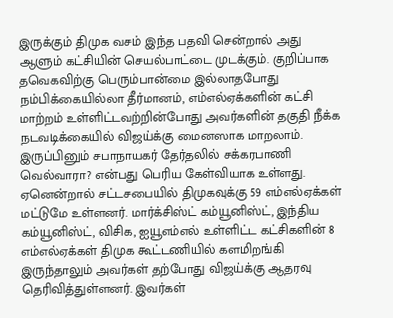இருக்கும் திமுக வசம் இந்த பதவி சென்றால் அது ஆளும் கட்சியின் செயல்பாட்டை முடக்கும். குறிப்பாக தவெகவிற்கு பெரும்பான்மை இல்லாதபோது நம்பிக்கையில்லா தீர்மானம், எம்எல்ஏக்களின் கட்சி மாற்றம் உள்ளிட்டவற்றின்போது அவர்களின் தகுதி நீக்க நடவடிக்கையில் விஜய்க்கு மைனஸாக மாறலாம்.
இருப்பினும் சபாநாயகர் தேர்தலில் சக்கரபாணி வெல்வாரா? என்பது பெரிய கேள்வியாக உள்ளது. ஏனென்றால் சட்டசபையில் திமுகவுக்கு 59 எம்எல்ஏக்கள் மட்டுமே உள்ளனர். மார்க்சிஸ்ட் கம்யூனிஸ்ட், இந்திய கம்யூனிஸ்ட், விசிக, ஐயூஎம்எல் உள்ளிட்ட கட்சிகளின் 8 எம்எல்ஏக்கள் திமுக கூட்டணியில் களமிறங்கி இருந்தாலும் அவர்கள் தற்போது விஜய்க்கு ஆதரவு தெரிவித்துள்ளனர். இவர்கள்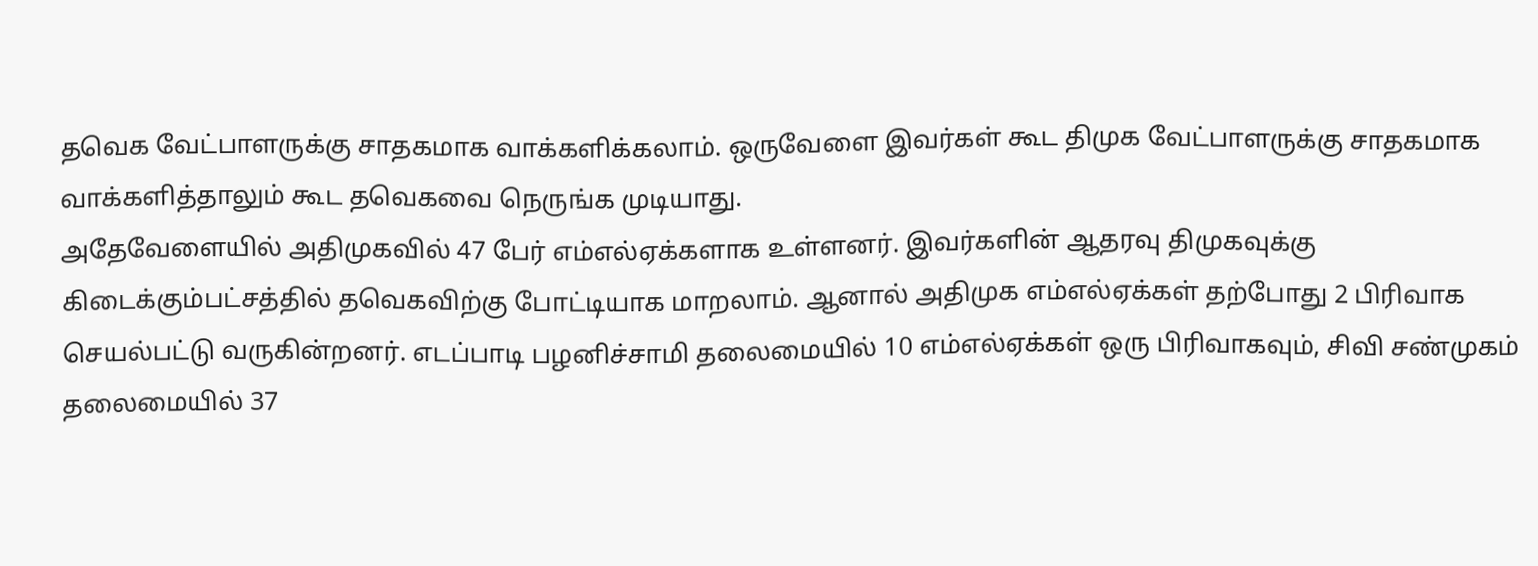தவெக வேட்பாளருக்கு சாதகமாக வாக்களிக்கலாம். ஒருவேளை இவர்கள் கூட திமுக வேட்பாளருக்கு சாதகமாக வாக்களித்தாலும் கூட தவெகவை நெருங்க முடியாது.
அதேவேளையில் அதிமுகவில் 47 பேர் எம்எல்ஏக்களாக உள்ளனர். இவர்களின் ஆதரவு திமுகவுக்கு கிடைக்கும்பட்சத்தில் தவெகவிற்கு போட்டியாக மாறலாம். ஆனால் அதிமுக எம்எல்ஏக்கள் தற்போது 2 பிரிவாக செயல்பட்டு வருகின்றனர். எடப்பாடி பழனிச்சாமி தலைமையில் 10 எம்எல்ஏக்கள் ஒரு பிரிவாகவும், சிவி சண்முகம் தலைமையில் 37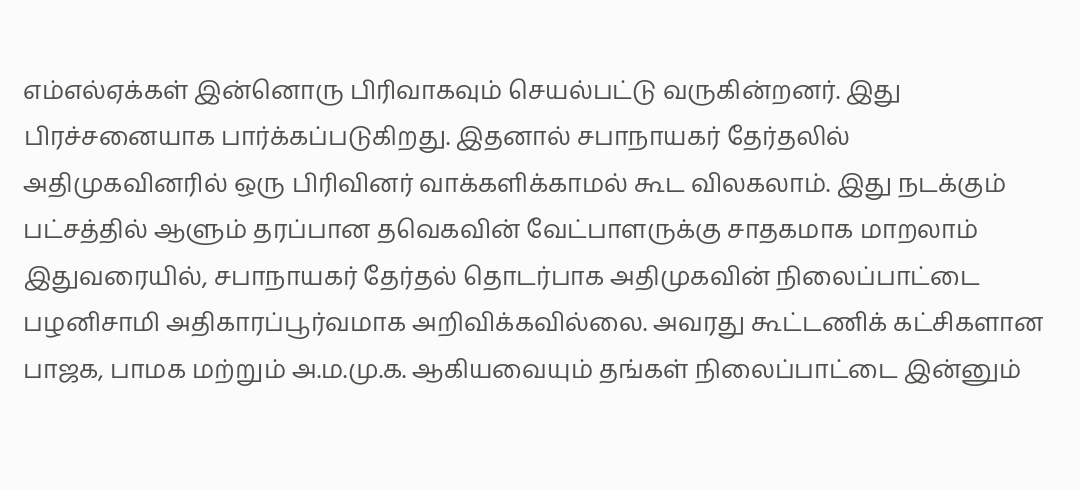எம்எல்ஏக்கள் இன்னொரு பிரிவாகவும் செயல்பட்டு வருகின்றனர். இது பிரச்சனையாக பார்க்கப்படுகிறது. இதனால் சபாநாயகர் தேர்தலில் அதிமுகவினரில் ஒரு பிரிவினர் வாக்களிக்காமல் கூட விலகலாம். இது நடக்கும் பட்சத்தில் ஆளும் தரப்பான தவெகவின் வேட்பாளருக்கு சாதகமாக மாறலாம்
இதுவரையில், சபாநாயகர் தேர்தல் தொடர்பாக அதிமுகவின் நிலைப்பாட்டை பழனிசாமி அதிகாரப்பூர்வமாக அறிவிக்கவில்லை. அவரது கூட்டணிக் கட்சிகளான பாஜக, பாமக மற்றும் அ.ம.மு.க. ஆகியவையும் தங்கள் நிலைப்பாட்டை இன்னும்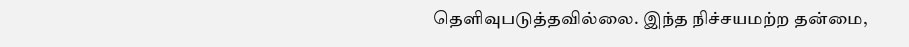தெளிவுபடுத்தவில்லை. இந்த நிச்சயமற்ற தன்மை,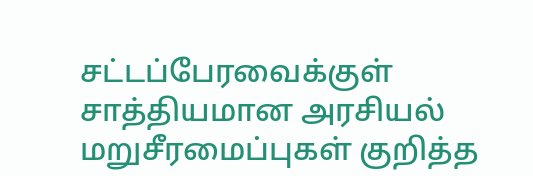சட்டப்பேரவைக்குள் சாத்தியமான அரசியல் மறுசீரமைப்புகள் குறித்த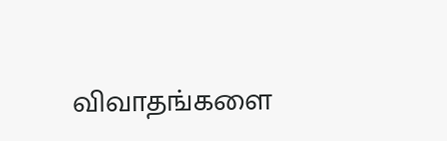விவாதங்களை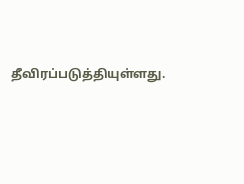தீவிரப்படுத்தியுள்ளது.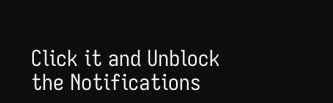Click it and Unblock the Notifications